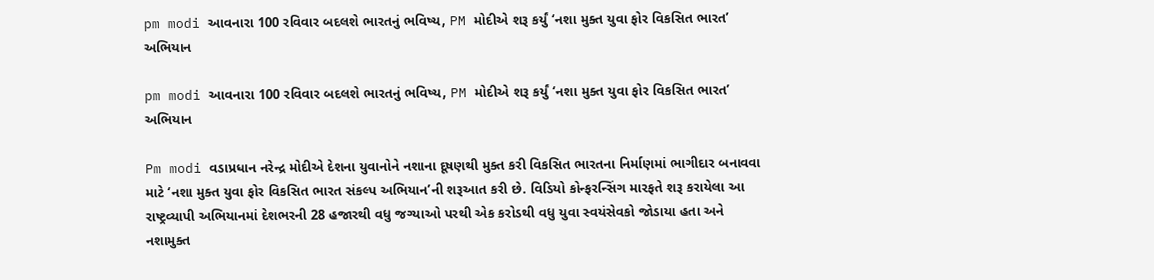pm modi આવનારા 100 રવિવાર બદલશે ભારતનું ભવિષ્ય, PM મોદીએ શરૂ કર્યું ‘નશા મુક્ત યુવા ફોર વિકસિત ભારત’ અભિયાન

pm modi આવનારા 100 રવિવાર બદલશે ભારતનું ભવિષ્ય, PM મોદીએ શરૂ કર્યું ‘નશા મુક્ત યુવા ફોર વિકસિત ભારત’ અભિયાન

Pm modi વડાપ્રધાન નરેન્દ્ર મોદીએ દેશના યુવાનોને નશાના દૂષણથી મુક્ત કરી વિકસિત ભારતના નિર્માણમાં ભાગીદાર બનાવવા માટે ‘નશા મુક્ત યુવા ફોર વિકસિત ભારત સંકલ્પ અભિયાન’ની શરૂઆત કરી છે. વિડિયો કોન્ફરન્સિંગ મારફતે શરૂ કરાયેલા આ રાષ્ટ્રવ્યાપી અભિયાનમાં દેશભરની 28 હજારથી વધુ જગ્યાઓ પરથી એક કરોડથી વધુ યુવા સ્વયંસેવકો જોડાયા હતા અને નશામુક્ત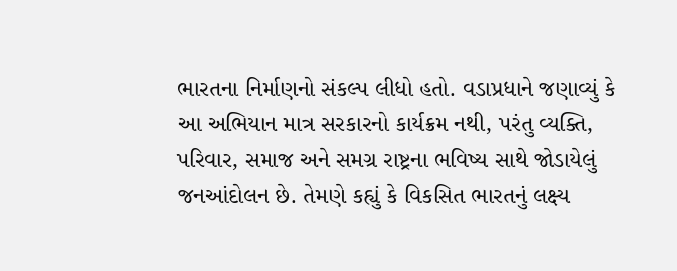ભારતના નિર્માણનો સંકલ્પ લીધો હતો. વડાપ્રધાને જણાવ્યું કે આ અભિયાન માત્ર સરકારનો કાર્યક્રમ નથી, પરંતુ વ્યક્તિ, પરિવાર, સમાજ અને સમગ્ર રાષ્ટ્રના ભવિષ્ય સાથે જોડાયેલું જનઆંદોલન છે. તેમણે કહ્યું કે વિકસિત ભારતનું લક્ષ્ય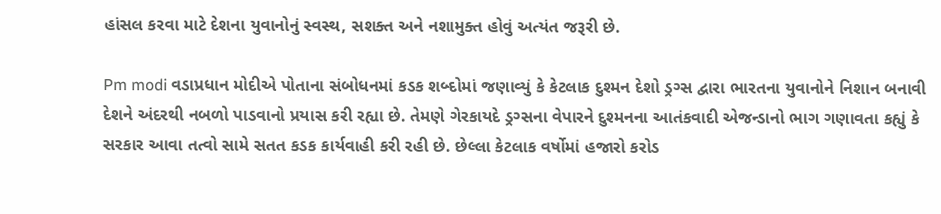હાંસલ કરવા માટે દેશના યુવાનોનું સ્વસ્થ, સશક્ત અને નશામુક્ત હોવું અત્યંત જરૂરી છે.

Pm modi વડાપ્રધાન મોદીએ પોતાના સંબોધનમાં કડક શબ્દોમાં જણાવ્યું કે કેટલાક દુશ્મન દેશો ડ્રગ્સ દ્વારા ભારતના યુવાનોને નિશાન બનાવી દેશને અંદરથી નબળો પાડવાનો પ્રયાસ કરી રહ્યા છે. તેમણે ગેરકાયદે ડ્રગ્સના વેપારને દુશ્મનના આતંકવાદી એજન્ડાનો ભાગ ગણાવતા કહ્યું કે સરકાર આવા તત્વો સામે સતત કડક કાર્યવાહી કરી રહી છે. છેલ્લા કેટલાક વર્ષોમાં હજારો કરોડ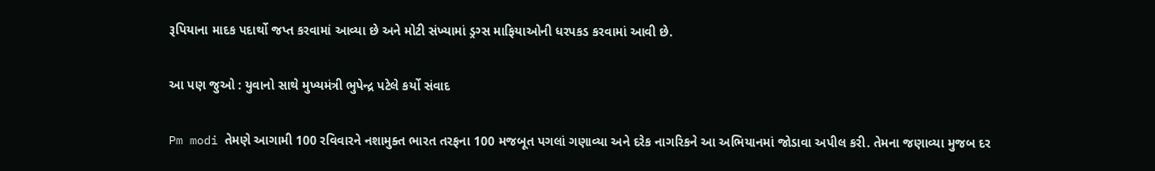રૂપિયાના માદક પદાર્થો જપ્ત કરવામાં આવ્યા છે અને મોટી સંખ્યામાં ડ્રગ્સ માફિયાઓની ધરપકડ કરવામાં આવી છે.

આ પણ જુઓ : યુવાનો સાથે મુખ્યમંત્રી ભુપેન્દ્ર પટેલે કર્યો સંવાદ

Pm modi તેમણે આગામી 100 રવિવારને નશામુક્ત ભારત તરફના 100 મજબૂત પગલાં ગણાવ્યા અને દરેક નાગરિકને આ અભિયાનમાં જોડાવા અપીલ કરી. તેમના જણાવ્યા મુજબ દર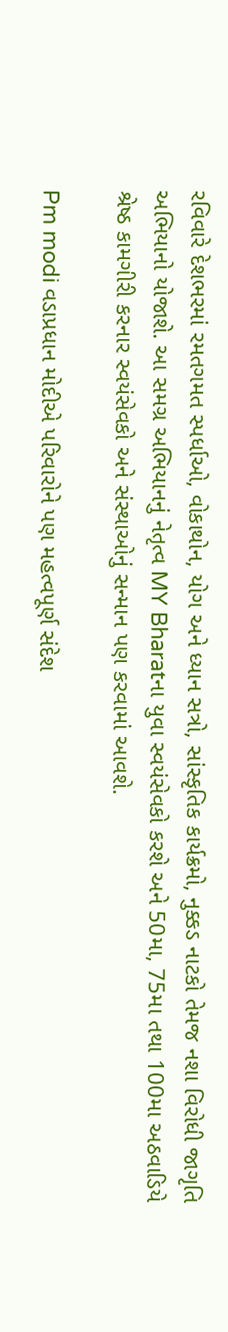રવિવારે દેશભરમાં રમતગમત સ્પર્ધાઓ, વોકાથોન, યોગ અને ધ્યાન સત્રો, સાંસ્કૃતિક કાર્યક્રમો, નુક્કડ નાટકો તેમજ નશા વિરોધી જાગૃતિ અભિયાનો યોજાશે. આ સમગ્ર અભિયાનનું નેતૃત્વ MY Bharatના યુવા સ્વયંસેવકો કરશે અને 50મા, 75મા તથા 100મા અઠવાડિયે શ્રેષ્ઠ કામગીરી કરનાર સ્વયંસેવકો અને સંસ્થાઓનું સન્માન પણ કરવામાં આવશે.

Pm modi વડાપ્રધાન મોદીએ પરિવારોને પણ મહત્વપૂર્ણ સંદેશ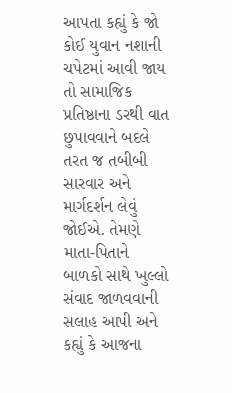આપતા કહ્યું કે જો કોઈ યુવાન નશાની ચપેટમાં આવી જાય તો સામાજિક પ્રતિષ્ઠાના ડરથી વાત છુપાવવાને બદલે તરત જ તબીબી સારવાર અને માર્ગદર્શન લેવું જોઈએ. તેમણે માતા-પિતાને બાળકો સાથે ખુલ્લો સંવાદ જાળવવાની સલાહ આપી અને કહ્યું કે આજના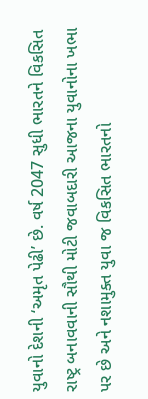યુવાનો દેશની ‘અમૃત પેઢી’ છે. વર્ષ 2047 સુધી ભારતને વિકસિત રાષ્ટ્ર બનાવવાની સૌથી મોટી જવાબદારી આજના યુવાનોના ખભા પર છે અને નશામુક્ત યુવા જ વિકસિત ભારતનો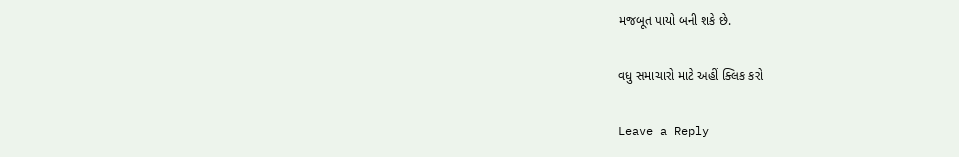મજબૂત પાયો બની શકે છે.

વધુ સમાચારો માટે અહીં ક્લિક કરો

Leave a Reply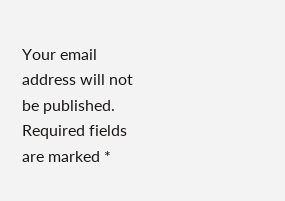Your email address will not be published. Required fields are marked *